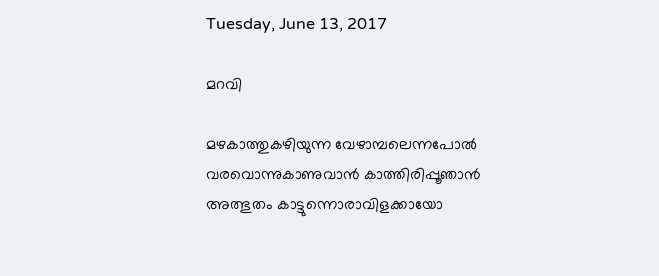Tuesday, June 13, 2017

മറവി

മഴകാത്തുകഴിയുന്ന വേഴാമ്പലെന്നപോൽ
വരവൊന്നുകാണുവാൻ കാത്തിരിപ്പൂഞാൻ
അത്ഭുതം കാട്ടുന്നൊരാവിളക്കായോ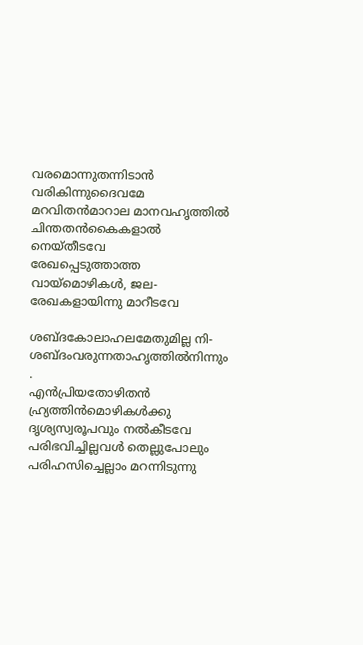വരമൊന്നുതന്നിടാൻ വരികിന്നുദൈവമേ
മറവിതൻമാറാല മാനവഹൃത്തിൽ
ചിന്തതൻകൈകളാൽ നെയ്‌തീടവേ
രേഖപ്പെടുത്താത്ത വായ്മൊഴികൾ, ജല-
രേഖകളായിന്നു മാറീടവേ

ശബ്ദകോലാഹലമേതുമില്ല നി-
ശബ്ദംവരുന്നതാഹൃത്തിൽനിന്നും .
എൻപ്രിയതോഴിതൻ ഹ്ര്യത്തിൻമൊഴികൾക്കു
ദൃശ്യസ്വരൂപവും നൽകീടവേ
പരിഭവിച്ചില്ലവൾ തെല്ലുപോലും
പരിഹസിച്ചെല്ലാം മറന്നിടുന്നു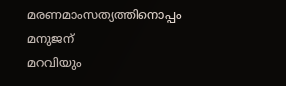മരണമാംസത്യത്തിനൊപ്പം മനുജന്‌
മറവിയും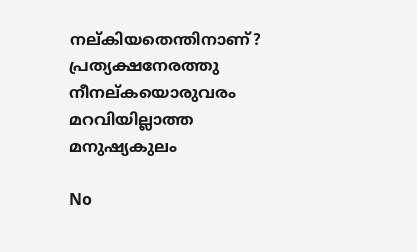നല്കിയതെന്തിനാണ്?
പ്രത്യക്ഷനേരത്തു നീനല്കയൊരുവരം
മറവിയില്ലാത്ത മനുഷ്യകുലം

No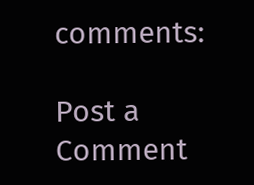comments:

Post a Comment